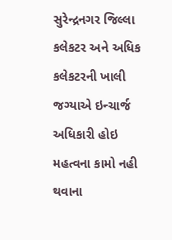સુરેન્દ્રનગર જિલ્લા કલેકટર અને અધિક કલેકટરની ખાલી જગ્યાએ ઇન્ચાર્જ અધિકારી હોઇ મહત્વના કામો નહી થવાના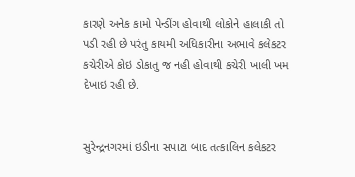કારણે અનેક કામો પેન્ડીંગ હોવાથી લોકોને હાલાકી તો પડી રહી છે પરંતુ કાયમી અધિકારીના અભાવે કલેકટર કચેરીએ કોઇ ડોકાતુ જ નહી હોવાથી કચેરી ખાલી ખમ દેખાઇ રહી છે.


સુરેન્દ્રનગરમાં ઇડીના સપાટા બાદ તત્કાલિન કલેકટર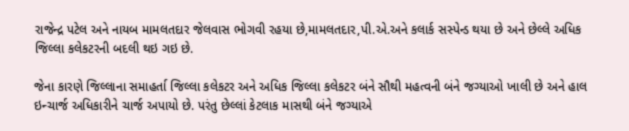રાજેન્દ્ર પટેલ અને નાયબ મામલતદાર જેલવાસ ભોગવી રહયા છે,મામલતદાર,પી.એ.અને કલાર્ક સસ્પેન્ડ થયા છે અને છેલ્લે અધિક જિલ્લા કલેકટરની બદલી થઇ ગઇ છે.

જેના કારણે જિલ્લાના સમાહર્તા જિલ્લા કલેકટર અને અધિક જિલ્લા કલેકટર બંને સૌથી મહત્વની બંને જગ્યાઓ ખાલી છે અને હાલ ઇન્ચાર્જ અધિકારીને ચાર્જ અપાયો છે. પરંતુ છેલ્લાં કેટલાક માસથી બંને જગ્યાએ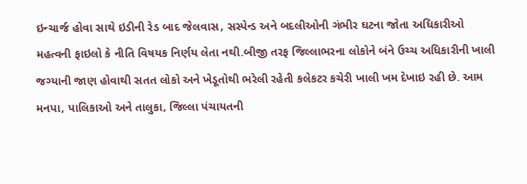ઇન્ચાર્જ હોવા સાથે ઇડીની રેડ બાદ જેલવાસ, સસ્પેન્ડ અને બદલીઓની ગંભીર ઘટના જોતા અધિકારીઓ મહત્વની ફાઇલો કે નીતિ વિષયક નિર્ણય લેતા નથી.બીજી તરફ જિલ્લાભરના લોકોને બંને ઉચ્ચ અધિકારીની ખાલી જગ્યાની જાણ હોવાથી સતત લોકો અને ખેડૂતોથી ભરેલી રહેતી કલેકટર કચેરી ખાલી ખમ દેખાઇ રહી છે. આમ મનપા, પાલિકાઓ અને તાલુકા, જિલ્લા પંચાયતની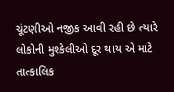ચૂંટણીઓ નજીક આવી રહી છે ત્યારે લોકોની મુશ્કેલીઓ દૂર થાય એ માટે તાત્કાલિક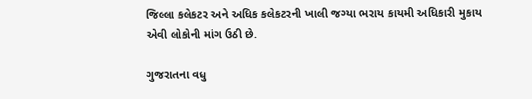જિલ્લા કલેકટર અને અધિક કલેકટરની ખાલી જગ્યા ભરાય કાયમી અધિકારી મુકાય એવી લોકોની માંગ ઉઠી છે.

ગુજરાતના વધુ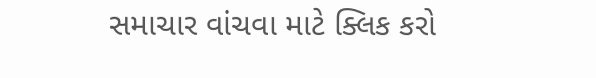સમાચાર વાંચવા માટે ક્લિક કરો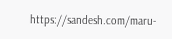https://sandesh.com/maru-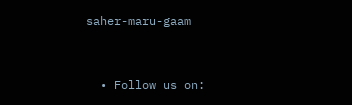saher-maru-gaam


  • Follow us on: